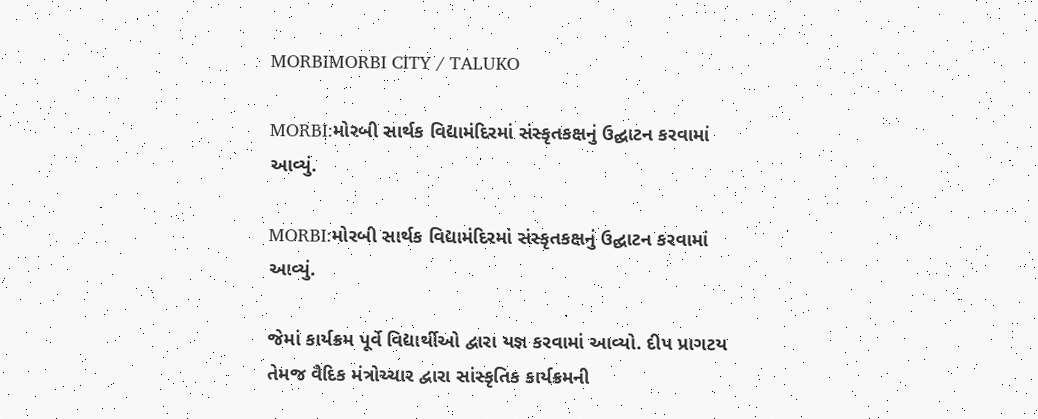MORBIMORBI CITY / TALUKO

MORBI:મોરબી સાર્થક વિદ્યામંદિરમાં સંસ્કૃતકક્ષનું ઉદ્ઘાટન કરવામાં આવ્યું.

MORBI:મોરબી સાર્થક વિદ્યામંદિરમાં સંસ્કૃતકક્ષનું ઉદ્ઘાટન કરવામાં આવ્યું.

જેમાં કાર્યક્રમ પૂર્વે વિદ્યાર્થીઓ દ્વારા યજ્ઞ કરવામાં આવ્યો. દીપ પ્રાગટય તેમજ વૈદિક મંત્રોચ્ચાર દ્વારા સાંસ્કૃતિક કાર્યક્રમની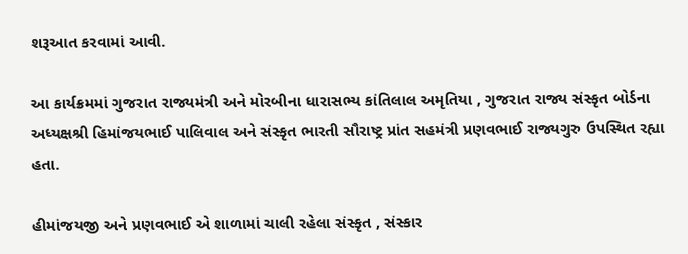શરૂઆત કરવામાં આવી.

આ કાર્યક્રમમાં ગુજરાત રાજ્યમંત્રી અને મોરબીના ધારાસભ્ય કાંતિલાલ અમૃતિયા , ગુજરાત રાજ્ય સંસ્કૃત બોર્ડના અધ્યક્ષશ્રી હિમાંજયભાઈ પાલિવાલ અને સંસ્કૃત ભારતી સૌરાષ્ટ્ર પ્રાંત સહમંત્રી પ્રણવભાઈ રાજ્યગુરુ ઉપસ્થિત રહ્યા હતા.

હીમાંજયજી અને પ્રણવભાઈ એ શાળામાં ચાલી રહેલા સંસ્કૃત , સંસ્કાર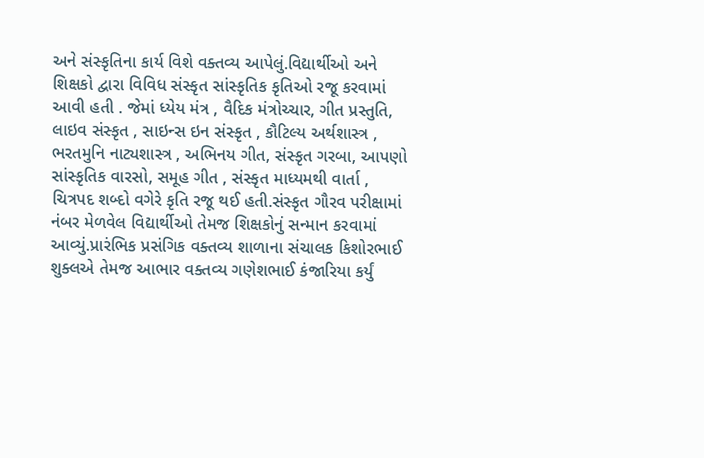અને સંસ્કૃતિના કાર્ય વિશે વક્તવ્ય આપેલું.વિદ્યાર્થીઓ અને શિક્ષકો દ્વારા વિવિધ સંસ્કૃત સાંસ્કૃતિક કૃતિઓ રજૂ કરવામાં આવી હતી . જેમાં ધ્યેય મંત્ર , વૈદિક મંત્રોચ્ચાર, ગીત પ્રસ્તુતિ, લાઇવ સંસ્કૃત , સાઇન્સ ઇન સંસ્કૃત , કૌટિલ્ય અર્થશાસ્ત્ર , ભરતમુનિ નાટ્યશાસ્ત્ર , અભિનય ગીત, સંસ્કૃત ગરબા, આપણો સાંસ્કૃતિક વારસો, સમૂહ ગીત , સંસ્કૃત માધ્યમથી વાર્તા , ચિત્રપદ શબ્દો વગેરે કૃતિ રજૂ થઈ હતી.સંસ્કૃત ગૌરવ પરીક્ષામાં નંબર મેળવેલ વિદ્યાર્થીઓ તેમજ શિક્ષકોનું સન્માન કરવામાં આવ્યું.પ્રારંભિક પ્રસંગિક વક્તવ્ય શાળાના સંચાલક કિશોરભાઈ શુક્લએ તેમજ આભાર વક્તવ્ય ગણેશભાઈ કંજારિયા કર્યું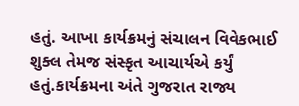હતું. આખા કાર્યક્રમનું સંચાલન વિવેકભાઈ શુક્લ તેમજ સંસ્કૃત આચાર્યએ કર્યું હતું.કાર્યક્રમના અંતે ગુજરાત રાજ્ય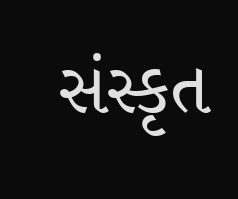સંસ્કૃત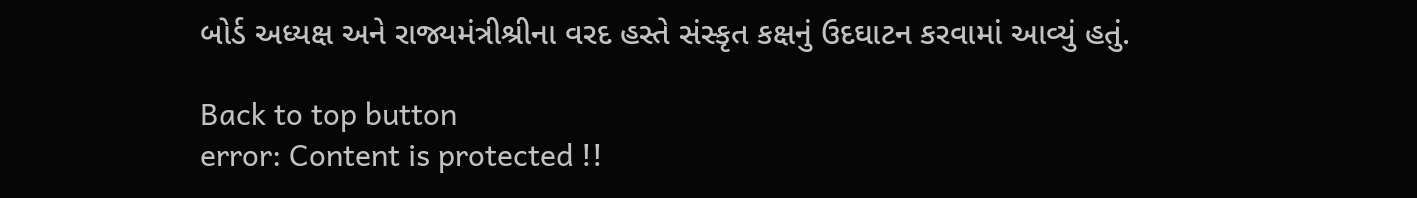બોર્ડ અધ્યક્ષ અને રાજ્યમંત્રીશ્રીના વરદ હસ્તે સંસ્કૃત કક્ષનું ઉદઘાટન કરવામાં આવ્યું હતું.

Back to top button
error: Content is protected !!